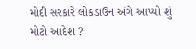મોદી સરકારે લોકડાઉન અંગે આપ્યો શું મોટો આદેશ ?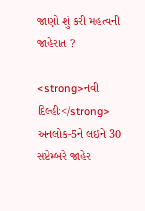જાણો શું કરી મહત્વની જાહેરાત ?

<strong>નવી દિલ્હીઃ</strong> અનલોક-5ને લઇને 30 સપ્ટેમ્બરે જાહેર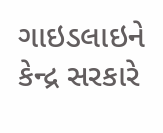ગાઇડલાઇને કેન્દ્ર સરકારે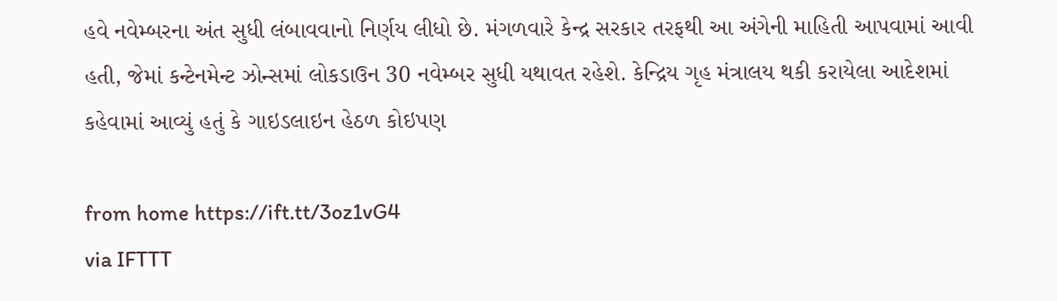હવે નવેમ્બરના અંત સુધી લંબાવવાનો નિર્ણય લીધો છે. મંગળવારે કેન્દ્ર સરકાર તરફથી આ અંગેની માહિતી આપવામાં આવી હતી, જેમાં કન્ટેનમેન્ટ ઝોન્સમાં લોકડાઉન 30 નવેમ્બર સુધી યથાવત રહેશે. કેન્દ્રિય ગૃહ મંત્રાલય થકી કરાયેલા આદેશમાં કહેવામાં આવ્યું હતું કે ગાઇડલાઇન હેઠળ કોઇપણ

from home https://ift.tt/3oz1vG4
via IFTTT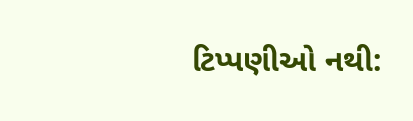ટિપ્પણીઓ નથી: